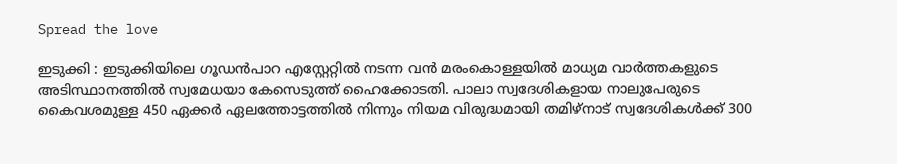Spread the love

ഇടുക്കി : ഇടുക്കിയിലെ ഗൂഡൻപാറ എസ്റ്റേറ്റിൽ നടന്ന വൻ മരംകൊള്ളയിൽ മാധ്യമ വാർത്തകളുടെ അടിസ്ഥാനത്തിൽ സ്വമേധയാ കേസെടുത്ത് ഹൈക്കോടതി. പാലാ സ്വദേശികളായ നാലുപേരുടെ കൈവശമുള്ള 450 ഏക്കർ ഏലത്തോട്ടത്തിൽ നിന്നും നിയമ വിരുദ്ധമായി തമിഴ്‌നാട് സ്വദേശികൾക്ക് 300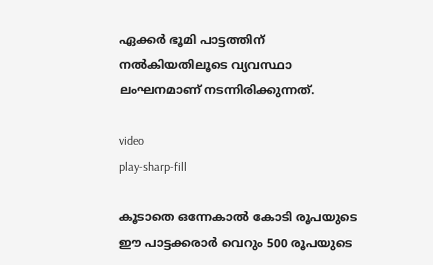ഏക്കർ ഭൂമി പാട്ടത്തിന് നൽകിയതിലൂടെ വ്യവസ്ഥാ ലംഘനമാണ് നടന്നിരിക്കുന്നത്.

video
play-sharp-fill

കൂടാതെ ഒന്നേകാൽ കോടി രൂപയുടെ ഈ പാട്ടക്കരാർ വെറും 500 രൂപയുടെ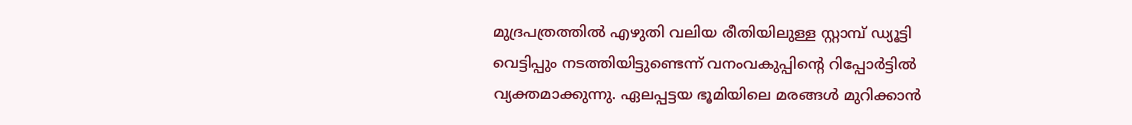മുദ്രപത്രത്തിൽ എഴുതി വലിയ രീതിയിലുള്ള സ്റ്റാമ്പ് ഡ്യൂട്ടി വെട്ടിപ്പും നടത്തിയിട്ടുണ്ടെന്ന് വനംവകുപ്പിന്റെ റിപ്പോർട്ടിൽ വ്യക്തമാക്കുന്നു. ഏലപ്പട്ടയ ഭൂമിയിലെ മരങ്ങൾ മുറിക്കാൻ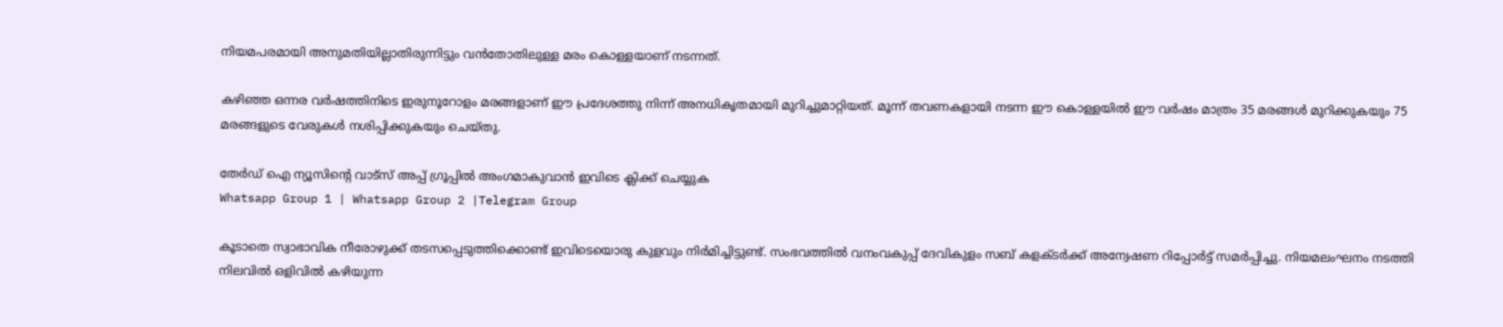നിയമപരമായി അനുമതിയില്ലാതിരുന്നിട്ടും വൻതോതിലുള്ള മരം കൊള്ളയാണ് നടന്നത്.

കഴിഞ്ഞ ഒന്നര വർഷത്തിനിടെ ഇരുനൂറോളം മരങ്ങളാണ് ഈ പ്രദേശത്തു നിന്ന് അനധികൃതമായി മുറിച്ചുമാറ്റിയത്. മൂന്ന് തവണകളായി നടന്ന ഈ കൊള്ളയിൽ ഈ വർഷം മാത്രം 35 മരങ്ങൾ മുറിക്കുകയും 75 മരങ്ങളുടെ വേരുകൾ നശിപ്പിക്കുകയും ചെയ്തു.

തേർഡ് ഐ ന്യൂസിന്റെ വാട്സ് അപ്പ് ഗ്രൂപ്പിൽ അംഗമാകുവാൻ ഇവിടെ ക്ലിക്ക് ചെയ്യുക
Whatsapp Group 1 | Whatsapp Group 2 |Telegram Group

കൂടാതെ സ്വാഭാവിക നീരോഴുക്ക് തടസപ്പെടുത്തിക്കൊണ്ട് ഇവിടെയൊരു കുളവും നിർമിച്ചിട്ടുണ്ട്. സംഭവത്തിൽ വനംവകുപ്പ് ദേവികുളം സബ് കളക്ടർക്ക് അന്വേഷണ റിപ്പോർട്ട് സമർപ്പിച്ചു. നിയമലംഘനം നടത്തി നിലവിൽ ഒളിവിൽ കഴിയുന്ന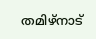തമിഴ്‌നാട്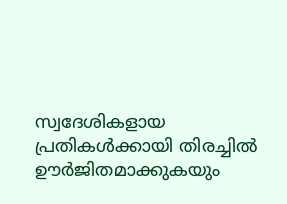സ്വദേശികളായ പ്രതികൾക്കായി തിരച്ചിൽ ഊർജിതമാക്കുകയും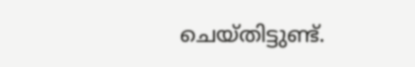ചെയ്തിട്ടുണ്ട്.